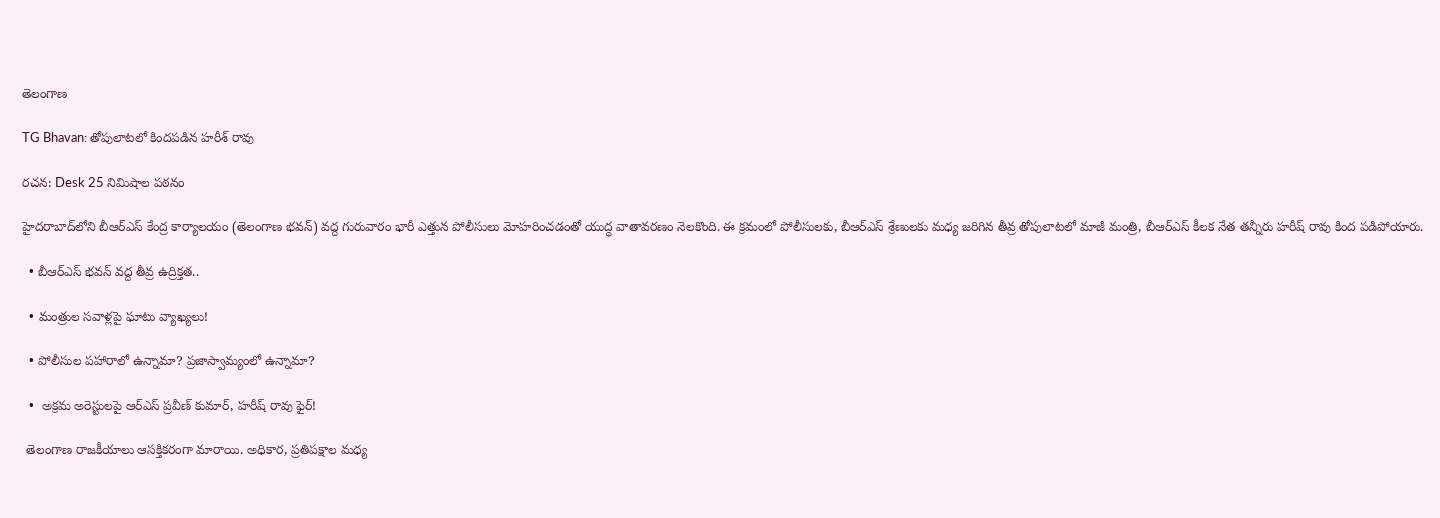తెలంగాణ

TG Bhavan: తోపులాటలో కిందపడిన హరీశ్ రావు

రచన: Desk 25 నిమిషాల పఠనం

హైదరాబాద్‌లోని బీఆర్‌ఎస్ కేంద్ర కార్యాలయం (తెలంగాణ భవన్) వద్ద గురువారం భారీ ఎత్తున పోలీసులు మోహరించడంతో యుద్ధ వాతావరణం నెలకొంది. ఈ క్రమంలో పోలీసులకు, బీఆర్‌ఎస్ శ్రేణులకు మధ్య జరిగిన తీవ్ర తోపులాటలో మాజీ మంత్రి, బీఆర్‌ఎస్ కీలక నేత తన్నీరు హరీష్ రావు కింద పడిపోయారు.

  • బీఆర్‌ఎస్ భవన్ వద్ద తీవ్ర ఉద్రిక్తత..

  • మంత్రుల సవాళ్లపై ఘాటు వ్యాఖ్యలు!

  • పోలీసుల పహారాలో ఉన్నామా? ప్రజాస్వామ్యంలో ఉన్నామా?

  •  అక్రమ అరెస్టులపై ఆర్ఎస్ ప్రవీణ్ కుమార్, హరీష్ రావు ఫైర్!

 తెలంగాణ రాజకీయాలు ఆసక్తికరంగా మారాయి. అధికార, ప్రతిపక్షాల మధ్య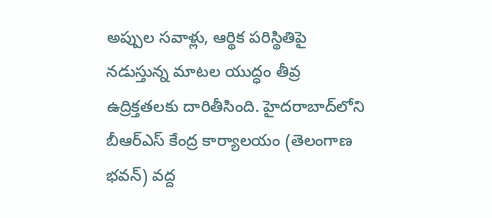అప్పుల సవాళ్లు, ఆర్థిక పరిస్థితిపై నడుస్తున్న మాటల యుద్ధం తీవ్ర ఉద్రిక్తతలకు దారితీసింది. హైదరాబాద్‌లోని బీఆర్‌ఎస్ కేంద్ర కార్యాలయం (తెలంగాణ భవన్) వద్ద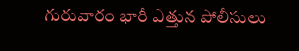గురువారం భారీ ఎత్తున పోలీసులు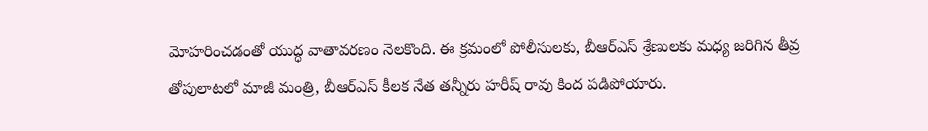మోహరించడంతో యుద్ధ వాతావరణం నెలకొంది. ఈ క్రమంలో పోలీసులకు, బీఆర్‌ఎస్ శ్రేణులకు మధ్య జరిగిన తీవ్ర తోపులాటలో మాజీ మంత్రి, బీఆర్‌ఎస్ కీలక నేత తన్నీరు హరీష్ రావు కింద పడిపోయారు.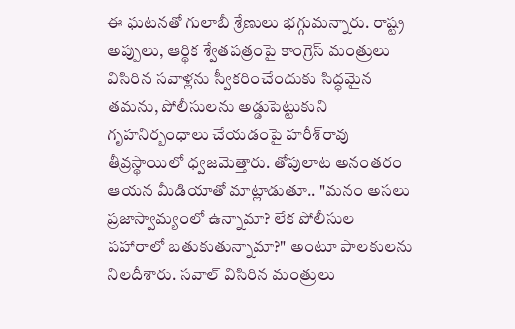ఈ ఘటనతో గులాబీ శ్రేణులు భగ్గుమన్నారు. రాష్ట్ర అప్పులు, ఆర్థిక శ్వేతపత్రంపై కాంగ్రెస్ మంత్రులు విసిరిన సవాళ్లను స్వీకరించేందుకు సిద్ధమైన తమను, పోలీసులను అడ్డుపెట్టుకుని గృహనిర్బంధాలు చేయడంపై హరీశ్‌రావు తీవ్రస్థాయిలో ధ్వజమెత్తారు. తోపులాట అనంతరం ఆయన మీడియాతో మాట్లాడుతూ.. "మనం అసలు ప్రజాస్వామ్యంలో ఉన్నామా? లేక పోలీసుల పహారాలో బతుకుతున్నామా?" అంటూ పాలకులను నిలదీశారు. సవాల్ విసిరిన మంత్రులు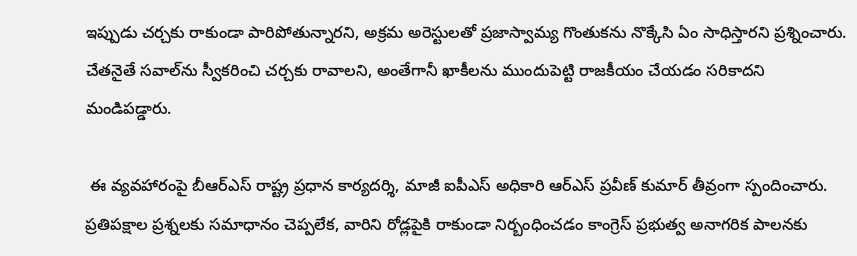ఇప్పుడు చర్చకు రాకుండా పారిపోతున్నారని, అక్రమ అరెస్టులతో ప్రజాస్వామ్య గొంతుకను నొక్కేసి ఏం సాధిస్తారని ప్రశ్నించారు. చేతనైతే సవాల్‌ను స్వీకరించి చర్చకు రావాలని, అంతేగానీ ఖాకీలను ముందుపెట్టి రాజకీయం చేయడం సరికాదని మండిపడ్డారు.

 ఈ వ్యవహారంపై బీఆర్‌ఎస్ రాష్ట్ర ప్రధాన కార్యదర్శి, మాజీ ఐపీఎస్ అధికారి ఆర్‌ఎస్ ప్రవీణ్ కుమార్ తీవ్రంగా స్పందించారు. ప్రతిపక్షాల ప్రశ్నలకు సమాధానం చెప్పలేక, వారిని రోడ్లపైకి రాకుండా నిర్బంధించడం కాంగ్రెస్ ప్రభుత్వ అనాగరిక పాలనకు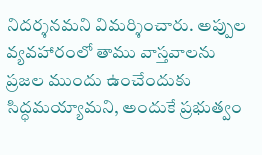నిదర్శనమని విమర్శించారు. అప్పుల వ్యవహారంలో తాము వాస్తవాలను ప్రజల ముందు ఉంచేందుకు సిద్ధమయ్యామని, అందుకే ప్రభుత్వం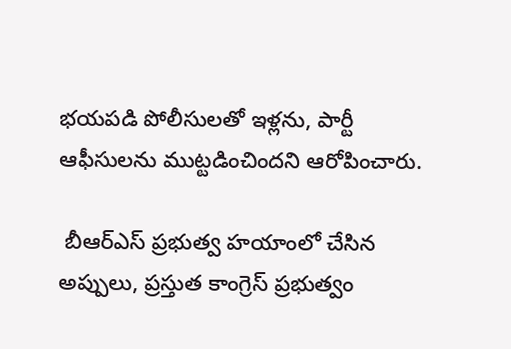భయపడి పోలీసులతో ఇళ్లను, పార్టీ ఆఫీసులను ముట్టడించిందని ఆరోపించారు.

 బీఆర్‌ఎస్ ప్రభుత్వ హయాంలో చేసిన అప్పులు, ప్రస్తుత కాంగ్రెస్ ప్రభుత్వం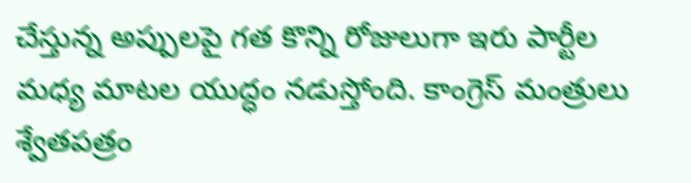చేస్తున్న అప్పులపై గత కొన్ని రోజులుగా ఇరు పార్టీల మధ్య మాటల యుద్ధం నడుస్తోంది. కాంగ్రెస్ మంత్రులు శ్వేతపత్రం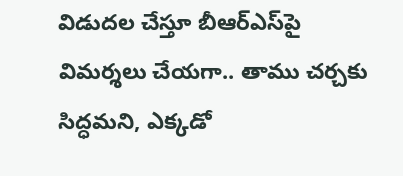విడుదల చేస్తూ బీఆర్‌ఎస్‌పై విమర్శలు చేయగా.. తాము చర్చకు సిద్ధమని, ఎక్కడో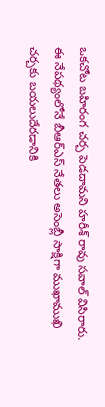ఒకచోట బహిరంగ చర్చ పెడదామని హరీశ్ రావు సవాల్ విసిరారు. ఈ నేపథ్యంలోనే బీఆర్‌ఎస్ నేతలు అసెంబ్లీ సాక్షిగా ముఖాముఖి చర్చకు బయలుదేరడానికి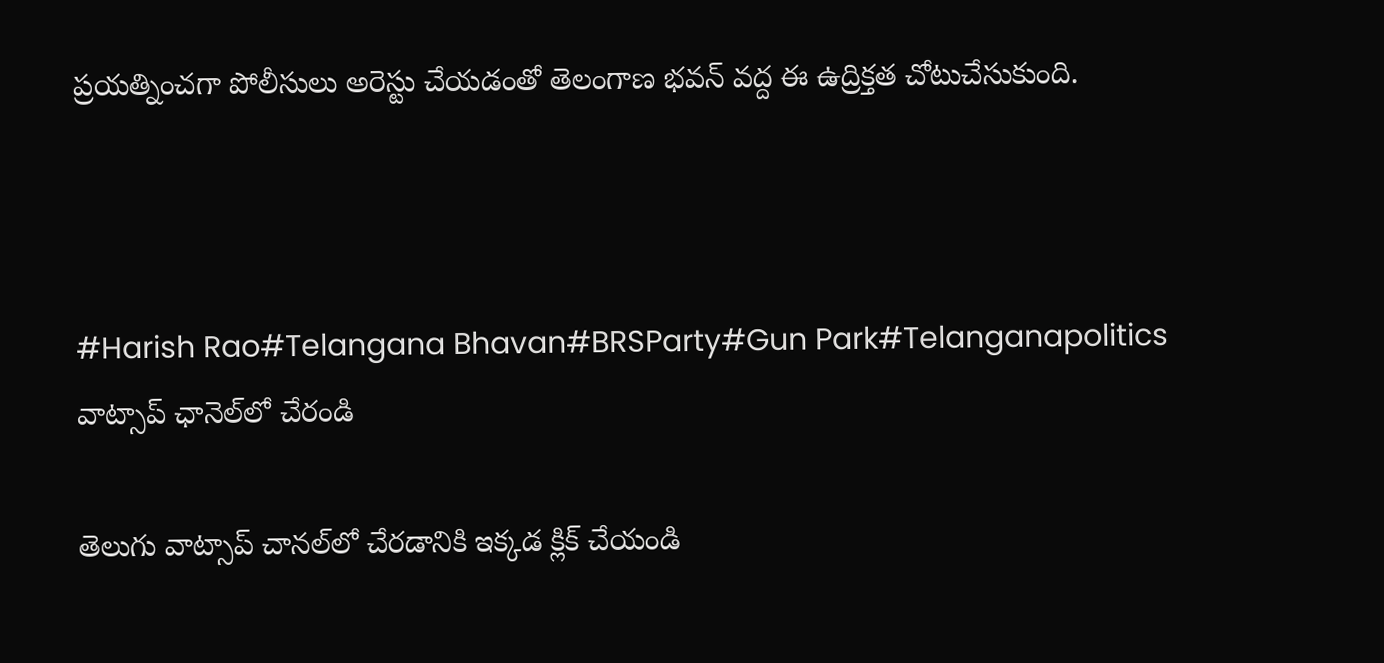ప్రయత్నించగా పోలీసులు అరెస్టు చేయడంతో తెలంగాణ భవన్ వద్ద ఈ ఉద్రిక్తత చోటుచేసుకుంది.



#Harish Rao#Telangana Bhavan#BRSParty#Gun Park#Telanganapolitics
వాట్సాప్ ఛానెల్‌లో చేరండి

తెలుగు వాట్సాప్ చానల్‌లో చేరడానికి ఇక్కడ క్లిక్ చేయండి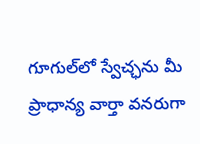గూగుల్‌లో స్వేచ్ఛను మీ ప్రాధాన్య వార్తా వనరుగా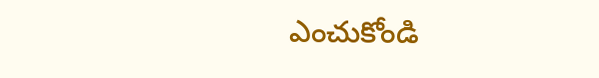ఎంచుకోండి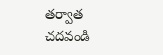తర్వాత చదవండి